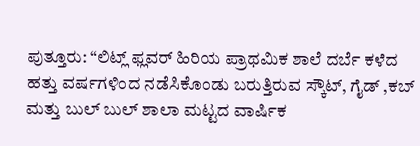ಪುತ್ತೂರು: “ಲಿಟ್ಲ್ ಫ್ಲವರ್ ಹಿರಿಯ ಪ್ರಾಥಮಿಕ ಶಾಲೆ ದರ್ಬೆ ಕಳೆದ ಹತ್ತು ವರ್ಷಗಳಿಂದ ನಡೆಸಿಕೊಂಡು ಬರುತ್ತಿರುವ ಸ್ಕೌಟ್, ಗೈಡ್ ,ಕಬ್ ಮತ್ತು ಬುಲ್ ಬುಲ್ ಶಾಲಾ ಮಟ್ಟದ ವಾರ್ಷಿಕ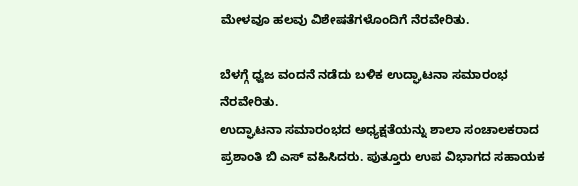ಮೇಳವೂ ಹಲವು ವಿಶೇಷತೆಗಳೊಂದಿಗೆ ನೆರವೇರಿತು.

ಬೆಳಗ್ಗೆ ಧ್ವಜ ವಂದನೆ ನಡೆದು ಬಳಿಕ ಉದ್ಘಾಟನಾ ಸಮಾರಂಭ ನೆರವೇರಿತು.
ಉದ್ಘಾಟನಾ ಸಮಾರಂಭದ ಅಧ್ಯಕ್ಷತೆಯನ್ನು ಶಾಲಾ ಸಂಚಾಲಕರಾದ ಪ್ರಶಾಂತಿ ಬಿ ಎಸ್ ವಹಿಸಿದರು. ಪುತ್ತೂರು ಉಪ ವಿಭಾಗದ ಸಹಾಯಕ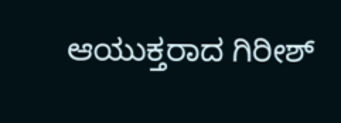ಆಯುಕ್ತರಾದ ಗಿರೀಶ್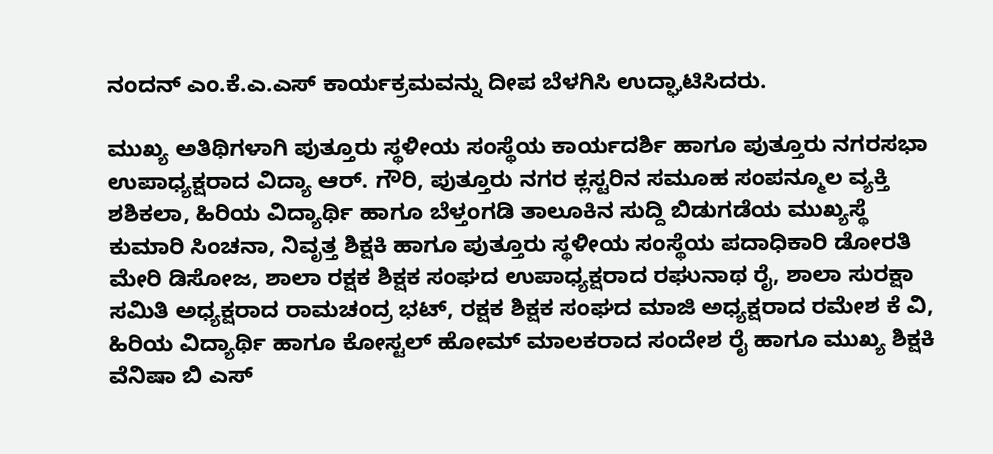ನಂದನ್ ಎಂ.ಕೆ.ಎ.ಎಸ್ ಕಾರ್ಯಕ್ರಮವನ್ನು ದೀಪ ಬೆಳಗಿಸಿ ಉದ್ಘಾಟಿಸಿದರು.

ಮುಖ್ಯ ಅತಿಥಿಗಳಾಗಿ ಪುತ್ತೂರು ಸ್ಥಳೀಯ ಸಂಸ್ಥೆಯ ಕಾರ್ಯದರ್ಶಿ ಹಾಗೂ ಪುತ್ತೂರು ನಗರಸಭಾ ಉಪಾಧ್ಯಕ್ಷರಾದ ವಿದ್ಯಾ ಆರ್. ಗೌರಿ, ಪುತ್ತೂರು ನಗರ ಕ್ಲಸ್ಟರಿನ ಸಮೂಹ ಸಂಪನ್ಮೂಲ ವ್ಯಕ್ತಿ ಶಶಿಕಲಾ, ಹಿರಿಯ ವಿದ್ಯಾರ್ಥಿ ಹಾಗೂ ಬೆಳ್ತಂಗಡಿ ತಾಲೂಕಿನ ಸುದ್ದಿ ಬಿಡುಗಡೆಯ ಮುಖ್ಯಸ್ಥೆ ಕುಮಾರಿ ಸಿಂಚನಾ, ನಿವೃತ್ತ ಶಿಕ್ಷಕಿ ಹಾಗೂ ಪುತ್ತೂರು ಸ್ಥಳೀಯ ಸಂಸ್ಥೆಯ ಪದಾಧಿಕಾರಿ ಡೋರತಿ ಮೇರಿ ಡಿಸೋಜ, ಶಾಲಾ ರಕ್ಷಕ ಶಿಕ್ಷಕ ಸಂಘದ ಉಪಾಧ್ಯಕ್ಷರಾದ ರಘುನಾಥ ರೈ, ಶಾಲಾ ಸುರಕ್ಷಾ ಸಮಿತಿ ಅಧ್ಯಕ್ಷರಾದ ರಾಮಚಂದ್ರ ಭಟ್, ರಕ್ಷಕ ಶಿಕ್ಷಕ ಸಂಘದ ಮಾಜಿ ಅಧ್ಯಕ್ಷರಾದ ರಮೇಶ ಕೆ ವಿ, ಹಿರಿಯ ವಿದ್ಯಾರ್ಥಿ ಹಾಗೂ ಕೋಸ್ಟಲ್ ಹೋಮ್ ಮಾಲಕರಾದ ಸಂದೇಶ ರೈ ಹಾಗೂ ಮುಖ್ಯ ಶಿಕ್ಷಕಿ ವೆನಿಷಾ ಬಿ ಎಸ್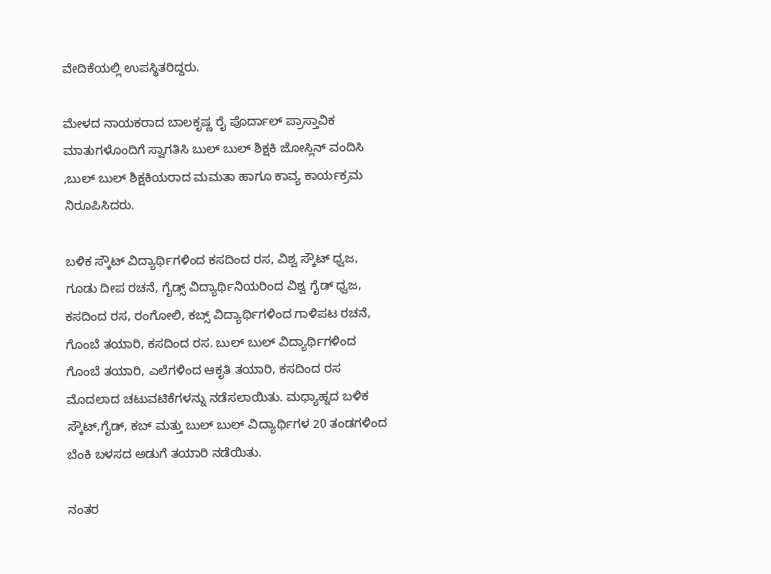ವೇದಿಕೆಯಲ್ಲಿ ಉಪಸ್ಥಿತರಿದ್ದರು.

ಮೇಳದ ನಾಯಕರಾದ ಬಾಲಕೃಷ್ಣ ರೈ ಪೊರ್ದಾಲ್ ಪ್ರಾಸ್ತಾವಿಕ ಮಾತುಗಳೊಂದಿಗೆ ಸ್ವಾಗತಿಸಿ ಬುಲ್ ಬುಲ್ ಶಿಕ್ಷಕಿ ಜೋಸ್ಲಿನ್ ವಂದಿಸಿ ,ಬುಲ್ ಬುಲ್ ಶಿಕ್ಷಕಿಯರಾದ ಮಮತಾ ಹಾಗೂ ಕಾವ್ಯ ಕಾರ್ಯಕ್ರಮ ನಿರೂಪಿಸಿದರು.

ಬಳಿಕ ಸ್ಕೌಟ್ ವಿದ್ಯಾರ್ಥಿಗಳಿಂದ ಕಸದಿಂದ ರಸ, ವಿಶ್ವ ಸ್ಕೌಟ್ ಧ್ವಜ, ಗೂಡು ದೀಪ ರಚನೆ, ಗೈಡ್ಸ್ ವಿದ್ಯಾರ್ಥಿನಿಯರಿಂದ ವಿಶ್ವ ಗೈಡ್ ಧ್ವಜ, ಕಸದಿಂದ ರಸ, ರಂಗೋಲಿ, ಕಬ್ಸ್ ವಿದ್ಯಾರ್ಥಿಗಳಿಂದ ಗಾಳಿಪಟ ರಚನೆ, ಗೊಂಬೆ ತಯಾರಿ, ಕಸದಿಂದ ರಸ. ಬುಲ್ ಬುಲ್ ವಿದ್ಯಾರ್ಥಿಗಳಿಂದ ಗೊಂಬೆ ತಯಾರಿ, ಎಲೆಗಳಿಂದ ಆಕೃತಿ ತಯಾರಿ, ಕಸದಿಂದ ರಸ ಮೊದಲಾದ ಚಟುವಟಿಕೆಗಳನ್ನು ನಡೆಸಲಾಯಿತು. ಮಧ್ಯಾಹ್ನದ ಬಳಿಕ ಸ್ಕೌಟ್,ಗೈಡ್, ಕಬ್ ಮತ್ತು ಬುಲ್ ಬುಲ್ ವಿದ್ಯಾರ್ಥಿಗಳ 20 ತಂಡಗಳಿಂದ ಬೆಂಕಿ ಬಳಸದ ಅಡುಗೆ ತಯಾರಿ ನಡೆಯಿತು.

ನಂತರ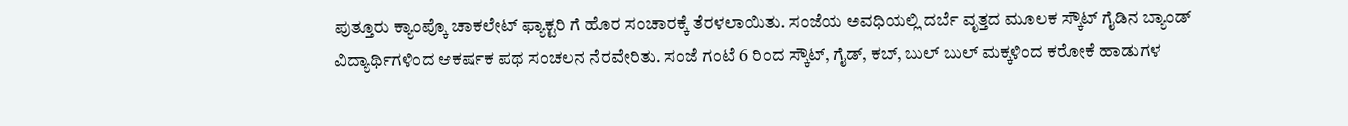ಪುತ್ತೂರು ಕ್ಯಾಂಪ್ಕೊ ಚಾಕಲೇಟ್ ಫ್ಯಾಕ್ಟರಿ ಗೆ ಹೊರ ಸಂಚಾರಕ್ಕೆ ತೆರಳಲಾಯಿತು. ಸಂಜೆಯ ಅವಧಿಯಲ್ಲಿ ದರ್ಬೆ ವೃತ್ತದ ಮೂಲಕ ಸ್ಕೌಟ್ ಗೈಡಿನ ಬ್ಯಾಂಡ್ ವಿದ್ಯಾರ್ಥಿಗಳಿಂದ ಆಕರ್ಷಕ ಪಥ ಸಂಚಲನ ನೆರವೇರಿತು. ಸಂಜೆ ಗಂಟೆ 6 ರಿಂದ ಸ್ಕೌಟ್, ಗೈಡ್, ಕಬ್, ಬುಲ್ ಬುಲ್ ಮಕ್ಕಳಿಂದ ಕರೋಕೆ ಹಾಡುಗಳ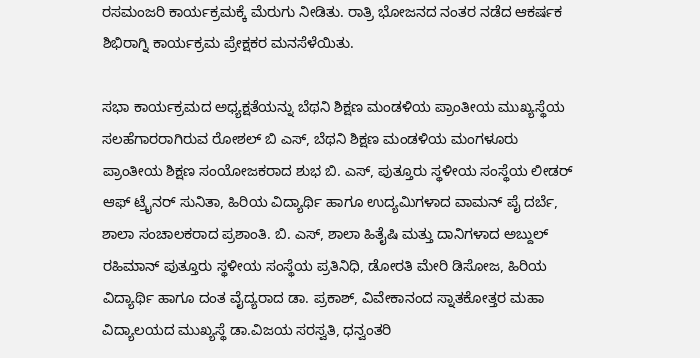ರಸಮಂಜರಿ ಕಾರ್ಯಕ್ರಮಕ್ಕೆ ಮೆರುಗು ನೀಡಿತು. ರಾತ್ರಿ ಭೋಜನದ ನಂತರ ನಡೆದ ಆಕರ್ಷಕ ಶಿಭಿರಾಗ್ನಿ ಕಾರ್ಯಕ್ರಮ ಪ್ರೇಕ್ಷಕರ ಮನಸೆಳೆಯಿತು.

ಸಭಾ ಕಾರ್ಯಕ್ರಮದ ಅಧ್ಯಕ್ಷತೆಯನ್ನು ಬೆಥನಿ ಶಿಕ್ಷಣ ಮಂಡಳಿಯ ಪ್ರಾಂತೀಯ ಮುಖ್ಯಸ್ಥೆಯ ಸಲಹೆಗಾರರಾಗಿರುವ ರೋಶಲ್ ಬಿ ಎಸ್, ಬೆಥನಿ ಶಿಕ್ಷಣ ಮಂಡಳಿಯ ಮಂಗಳೂರು ಪ್ರಾಂತೀಯ ಶಿಕ್ಷಣ ಸಂಯೋಜಕರಾದ ಶುಭ ಬಿ. ಎಸ್, ಪುತ್ತೂರು ಸ್ಥಳೀಯ ಸಂಸ್ಥೆಯ ಲೀಡರ್ ಆಫ್ ಟ್ರೈನರ್ ಸುನಿತಾ, ಹಿರಿಯ ವಿದ್ಯಾರ್ಥಿ ಹಾಗೂ ಉದ್ಯಮಿಗಳಾದ ವಾಮನ್ ಪೈ ದರ್ಬೆ, ಶಾಲಾ ಸಂಚಾಲಕರಾದ ಪ್ರಶಾಂತಿ. ಬಿ. ಎಸ್, ಶಾಲಾ ಹಿತೈಷಿ ಮತ್ತು ದಾನಿಗಳಾದ ಅಬ್ದುಲ್ ರಹಿಮಾನ್ ಪುತ್ತೂರು ಸ್ಥಳೀಯ ಸಂಸ್ಥೆಯ ಪ್ರತಿನಿಧಿ, ಡೋರತಿ ಮೇರಿ ಡಿಸೋಜ, ಹಿರಿಯ ವಿದ್ಯಾರ್ಥಿ ಹಾಗೂ ದಂತ ವೈದ್ಯರಾದ ಡಾ. ಪ್ರಕಾಶ್, ವಿವೇಕಾನಂದ ಸ್ನಾತಕೋತ್ತರ ಮಹಾ ವಿದ್ಯಾಲಯದ ಮುಖ್ಯಸ್ಥೆ ಡಾ.ವಿಜಯ ಸರಸ್ವತಿ, ಧನ್ವಂತರಿ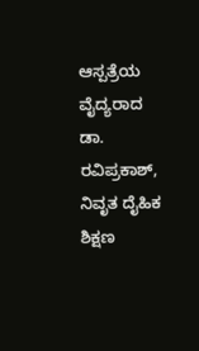ಆಸ್ಪತ್ರೆಯ ವೈದ್ಯರಾದ ಡಾ. ರವಿಪ್ರಕಾಶ್, ನಿವೃತ ದೈಹಿಕ ಶಿಕ್ಷಣ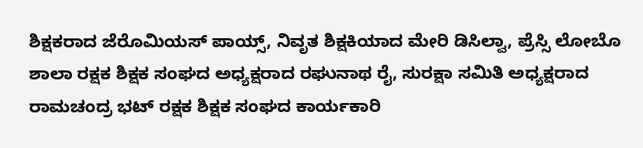ಶಿಕ್ಷಕರಾದ ಜೆರೊಮಿಯಸ್ ಪಾಯ್ಸ್, ನಿವೃತ ಶಿಕ್ಷಕಿಯಾದ ಮೇರಿ ಡಿಸಿಲ್ವಾ, ಪ್ರೆಸ್ಸಿ ಲೋಬೊ ಶಾಲಾ ರಕ್ಷಕ ಶಿಕ್ಷಕ ಸಂಘದ ಅಧ್ಯಕ್ಷರಾದ ರಘುನಾಥ ರೈ, ಸುರಕ್ಷಾ ಸಮಿತಿ ಅಧ್ಯಕ್ಷರಾದ ರಾಮಚಂದ್ರ ಭಟ್ ರಕ್ಷಕ ಶಿಕ್ಷಕ ಸಂಘದ ಕಾರ್ಯಕಾರಿ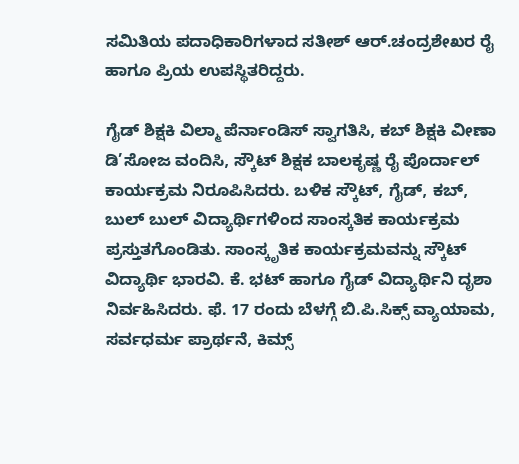ಸಮಿತಿಯ ಪದಾಧಿಕಾರಿಗಳಾದ ಸತೀಶ್ ಆರ್.ಚಂದ್ರಶೇಖರ ರೈ ಹಾಗೂ ಪ್ರಿಯ ಉಪಸ್ಥಿತರಿದ್ದರು.

ಗೈಡ್ ಶಿಕ್ಷಕಿ ವಿಲ್ಮಾ ಪೆರ್ನಾಂಡಿಸ್ ಸ್ವಾಗತಿಸಿ, ಕಬ್ ಶಿಕ್ಷಕಿ ವೀಣಾ ಡಿ’ಸೋಜ ವಂದಿಸಿ, ಸ್ಕೌಟ್ ಶಿಕ್ಷಕ ಬಾಲಕೃಷ್ಣ ರೈ ಪೊರ್ದಾಲ್ ಕಾರ್ಯಕ್ರಮ ನಿರೂಪಿಸಿದರು. ಬಳಿಕ ಸ್ಕೌಟ್, ಗೈಡ್, ಕಬ್, ಬುಲ್ ಬುಲ್ ವಿದ್ಯಾರ್ಥಿಗಳಿಂದ ಸಾಂಸ್ಕತಿಕ ಕಾರ್ಯಕ್ರಮ ಪ್ರಸ್ತುತಗೊಂಡಿತು. ಸಾಂಸ್ಕೃತಿಕ ಕಾರ್ಯಕ್ರಮವನ್ನು ಸ್ಕೌಟ್ ವಿದ್ಯಾರ್ಥಿ ಭಾರವಿ. ಕೆ. ಭಟ್ ಹಾಗೂ ಗೈಡ್ ವಿದ್ಯಾರ್ಥಿನಿ ದೃಶಾ ನಿರ್ವಹಿಸಿದರು. ಫೆ. 17 ರಂದು ಬೆಳಗ್ಗೆ ಬಿ.ಪಿ.ಸಿಕ್ಸ್ ವ್ಯಾಯಾಮ, ಸರ್ವಧರ್ಮ ಪ್ರಾರ್ಥನೆ, ಕಿಮ್ಸ್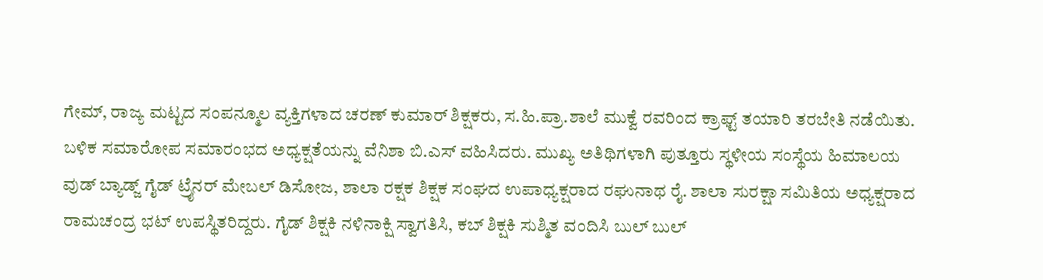ಗೇಮ್, ರಾಜ್ಯ ಮಟ್ಟದ ಸಂಪನ್ಮೂಲ ವ್ಯಕ್ತಿಗಳಾದ ಚರಣ್ ಕುಮಾರ್ ಶಿಕ್ಷಕರು, ಸ.ಹಿ.ಪ್ರಾ.ಶಾಲೆ ಮುಕ್ವೆ ರವರಿಂದ ಕ್ರಾಫ್ಟ್ ತಯಾರಿ ತರಬೇತಿ ನಡೆಯಿತು. ಬಳಿಕ ಸಮಾರೋಪ ಸಮಾರಂಭದ ಅಧ್ಯಕ್ಷತೆಯನ್ನು ವೆನಿಶಾ ಬಿ.ಎಸ್ ವಹಿಸಿದರು. ಮುಖ್ಯ ಅತಿಥಿಗಳಾಗಿ ಪುತ್ತೂರು ಸ್ಥಳೀಯ ಸಂಸ್ಥೆಯ ಹಿಮಾಲಯ ವುಡ್ ಬ್ಯಾಡ್ಜ್ ಗೈಡ್ ಟ್ರೈನರ್ ಮೇಬಲ್ ಡಿಸೋಜ, ಶಾಲಾ ರಕ್ಷಕ ಶಿಕ್ಷಕ ಸಂಘದ ಉಪಾಧ್ಯಕ್ಷರಾದ ರಘುನಾಥ ರೈ. ಶಾಲಾ ಸುರಕ್ಷಾ ಸಮಿತಿಯ ಅಧ್ಯಕ್ಷರಾದ ರಾಮಚಂದ್ರ ಭಟ್ ಉಪಸ್ಥಿತರಿದ್ದರು. ಗೈಡ್ ಶಿಕ್ಷಕಿ ನಳಿನಾಕ್ಷಿ ಸ್ವಾಗತಿಸಿ, ಕಬ್ ಶಿಕ್ಷಕಿ ಸುಶ್ಮಿತ ವಂದಿಸಿ ಬುಲ್ ಬುಲ್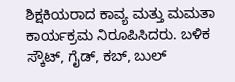ಶಿಕ್ಷಕಿಯರಾದ ಕಾವ್ಯ ಮತ್ತು ಮಮತಾ ಕಾರ್ಯಕ್ರಮ ನಿರೂಪಿಸಿದರು. ಬಳಿಕ ಸ್ಕೌಟ್, ಗೈಡ್, ಕಬ್, ಬುಲ್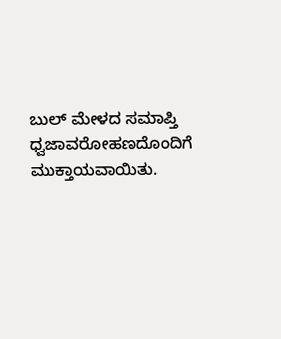ಬುಲ್ ಮೇಳದ ಸಮಾಪ್ತಿ ಧ್ವಜಾವರೋಹಣದೊಂದಿಗೆ ಮುಕ್ತಾಯವಾಯಿತು.